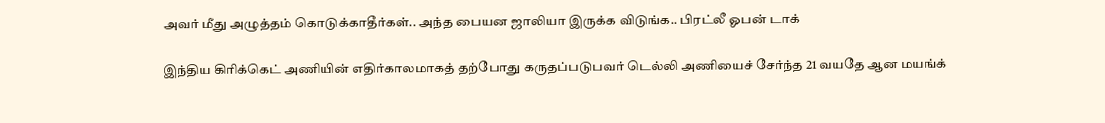அவர் மீது அழுத்தம் கொடுக்காதீர்கள்.. அந்த பையன ஜாலியா இருக்க விடுங்க.. பிரட்லீ ஓபன் டாக்

இந்திய கிரிக்கெட் அணியின் எதிர்காலமாகத் தற்போது கருதப்படுபவர் டெல்லி அணியைச் சேர்ந்த 21 வயதே ஆன மயங்க்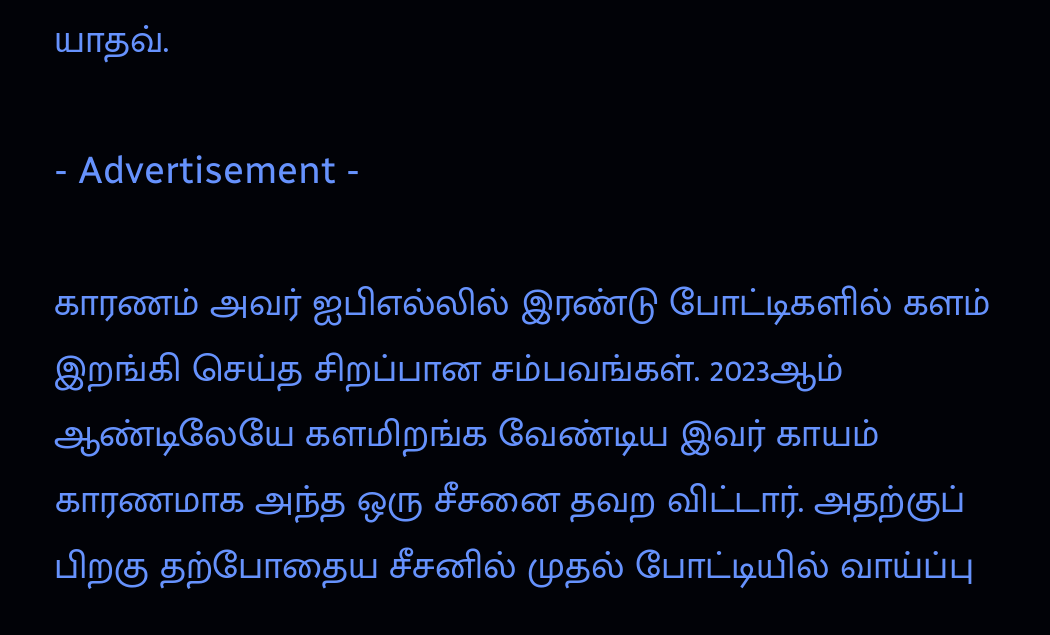யாதவ்.

- Advertisement -

காரணம் அவர் ஐபிஎல்லில் இரண்டு போட்டிகளில் களம் இறங்கி செய்த சிறப்பான சம்பவங்கள். 2023ஆம் ஆண்டிலேயே களமிறங்க வேண்டிய இவர் காயம் காரணமாக அந்த ஒரு சீசனை தவற விட்டார். அதற்குப் பிறகு தற்போதைய சீசனில் முதல் போட்டியில் வாய்ப்பு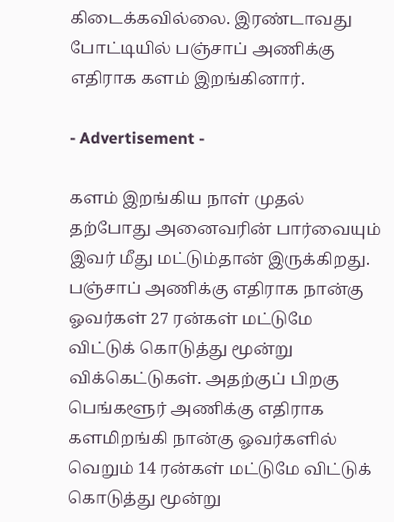கிடைக்கவில்லை. இரண்டாவது போட்டியில் பஞ்சாப் அணிக்கு எதிராக களம் இறங்கினார்.

- Advertisement -

களம் இறங்கிய நாள் முதல் தற்போது அனைவரின் பார்வையும் இவர் மீது மட்டும்தான் இருக்கிறது. பஞ்சாப் அணிக்கு எதிராக நான்கு ஓவர்கள் 27 ரன்கள் மட்டுமே விட்டுக் கொடுத்து மூன்று விக்கெட்டுகள். அதற்குப் பிறகு பெங்களூர் அணிக்கு எதிராக களமிறங்கி நான்கு ஓவர்களில் வெறும் 14 ரன்கள் மட்டுமே விட்டுக் கொடுத்து மூன்று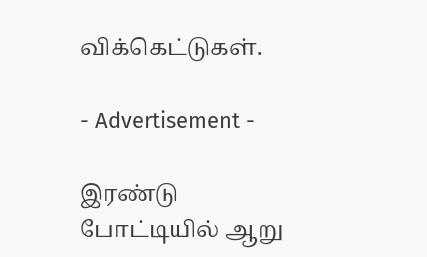விக்கெட்டுகள்.

- Advertisement -

இரண்டு போட்டியில் ஆறு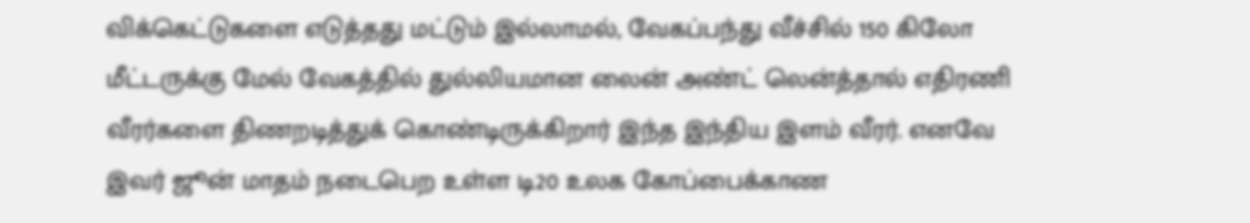விக்கெட்டுகளை எடுத்தது மட்டும் இல்லாமல், வேகப்பந்து வீச்சில் 150 கிலோ மீட்டருக்கு மேல் வேகத்தில் துல்லியமான லைன் அண்ட் லென்த்தால் எதிரணி வீரர்களை திணறடித்துக் கொண்டிருக்கிறார் இந்த இந்திய இளம் வீரர். எனவே இவர் ஜூன் மாதம் நடைபெற உள்ள டி20 உலக கோப்பைக்காண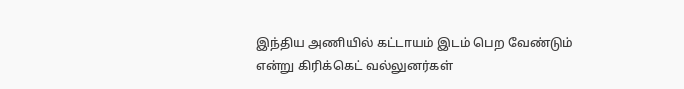இந்திய அணியில் கட்டாயம் இடம் பெற வேண்டும் என்று கிரிக்கெட் வல்லுனர்கள்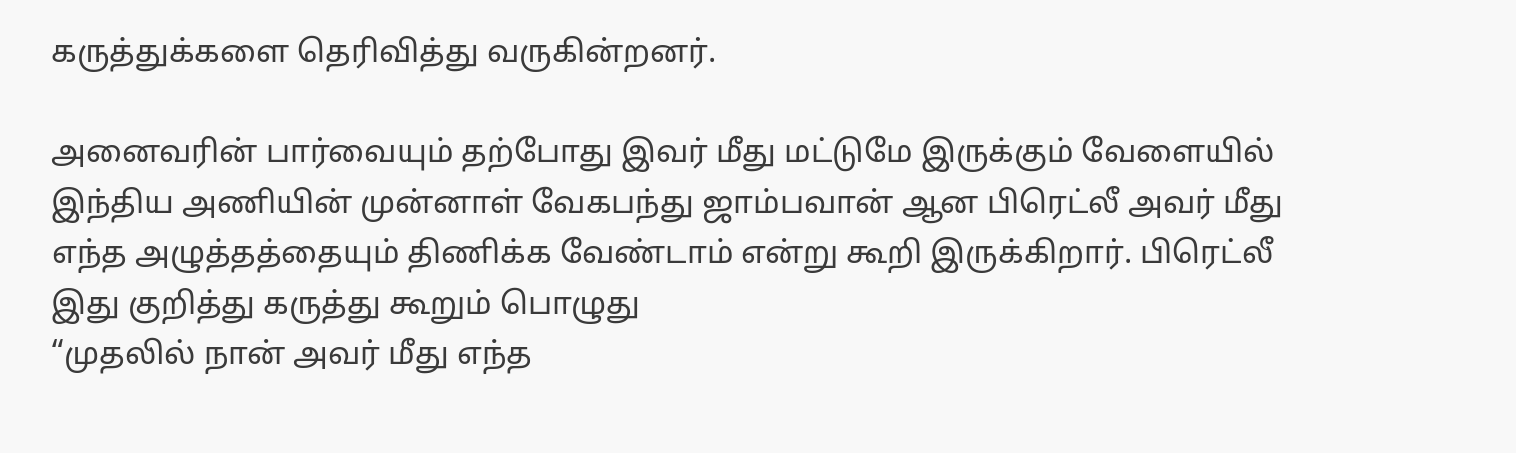கருத்துக்களை தெரிவித்து வருகின்றனர்.

அனைவரின் பார்வையும் தற்போது இவர் மீது மட்டுமே இருக்கும் வேளையில் இந்திய அணியின் முன்னாள் வேகபந்து ஜாம்பவான் ஆன பிரெட்லீ அவர் மீது எந்த அழுத்தத்தையும் திணிக்க வேண்டாம் என்று கூறி இருக்கிறார். பிரெட்லீ இது குறித்து கருத்து கூறும் பொழுது
“முதலில் நான் அவர் மீது எந்த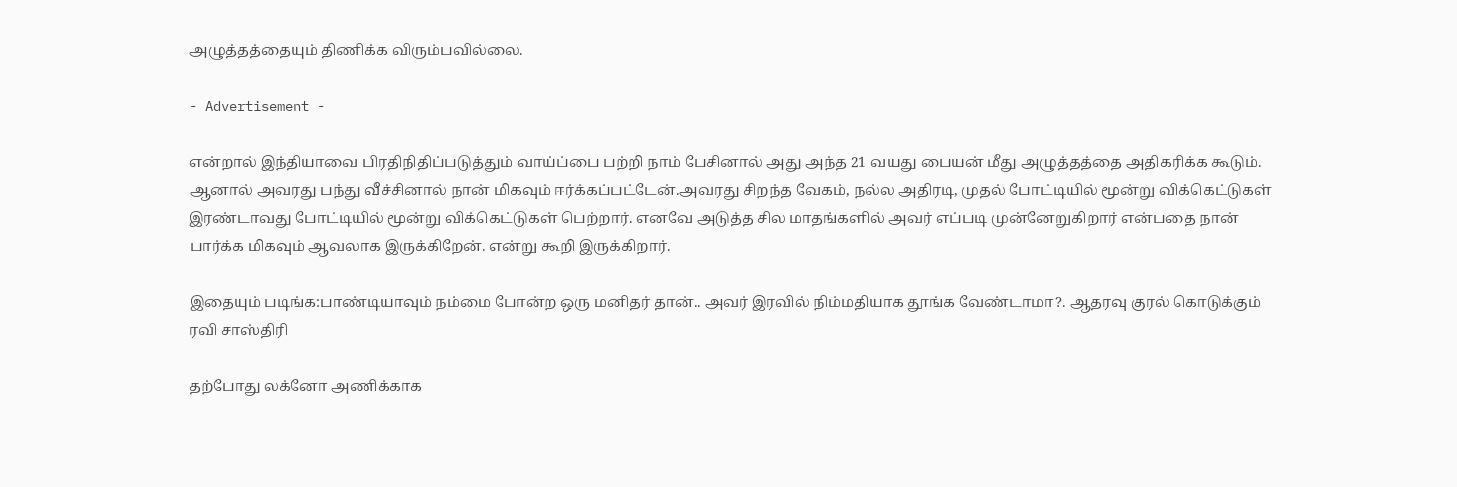அழுத்தத்தையும் திணிக்க விரும்பவில்லை.

- Advertisement -

என்றால் இந்தியாவை பிரதிநிதிப்படுத்தும் வாய்ப்பை பற்றி நாம் பேசினால் அது அந்த 21 வயது பையன் மீது அழுத்தத்தை அதிகரிக்க கூடும். ஆனால் அவரது பந்து வீச்சினால் நான் மிகவும் ஈர்க்கப்பட்டேன்.அவரது சிறந்த வேகம், நல்ல அதிரடி, முதல் போட்டியில் மூன்று விக்கெட்டுகள் இரண்டாவது போட்டியில் மூன்று விக்கெட்டுகள் பெற்றார். எனவே அடுத்த சில மாதங்களில் அவர் எப்படி முன்னேறுகிறார் என்பதை நான் பார்க்க மிகவும் ஆவலாக இருக்கிறேன். என்று கூறி இருக்கிறார்.

இதையும் படிங்க:பாண்டியாவும் நம்மை போன்ற ஒரு மனிதர் தான்.. அவர் இரவில் நிம்மதியாக தூங்க வேண்டாமா?. ஆதரவு குரல் கொடுக்கும் ரவி சாஸ்திரி

தற்போது லக்னோ அணிக்காக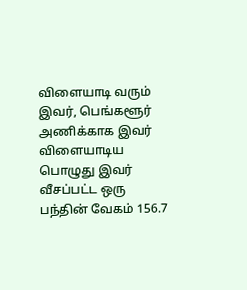விளையாடி வரும் இவர், பெங்களூர் அணிக்காக இவர் விளையாடிய பொழுது இவர் வீசப்பட்ட ஒரு பந்தின் வேகம் 156.7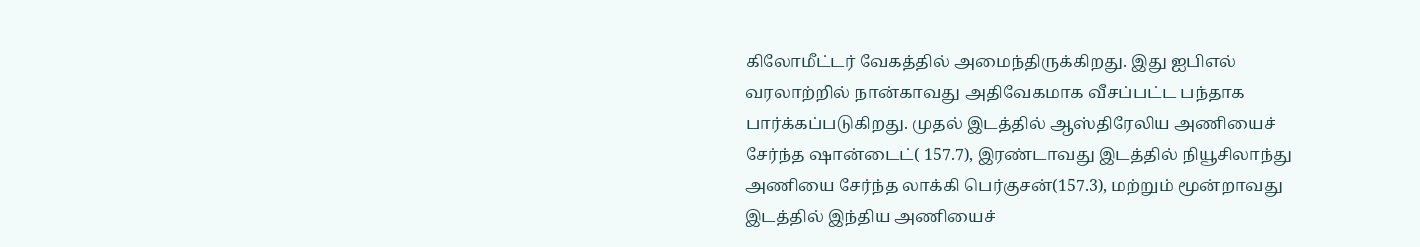கிலோமீட்டர் வேகத்தில் அமைந்திருக்கிறது. இது ஐபிஎல் வரலாற்றில் நான்காவது அதிவேகமாக வீசப்பட்ட பந்தாக பார்க்கப்படுகிறது. முதல் இடத்தில் ஆஸ்திரேலிய அணியைச் சேர்ந்த ஷான்டைட்( 157.7), இரண்டாவது இடத்தில் நியூசிலாந்து அணியை சேர்ந்த லாக்கி பெர்குசன்(157.3), மற்றும் மூன்றாவது இடத்தில் இந்திய அணியைச்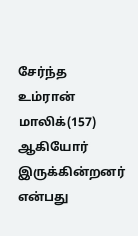சேர்ந்த உம்ரான் மாலிக்(157) ஆகியோர் இருக்கின்றனர் என்பது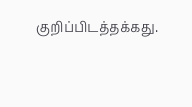குறிப்பிடத்தக்கது.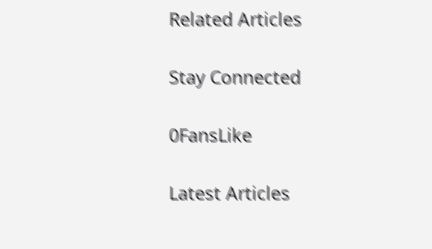Related Articles

Stay Connected

0FansLike

Latest Articles